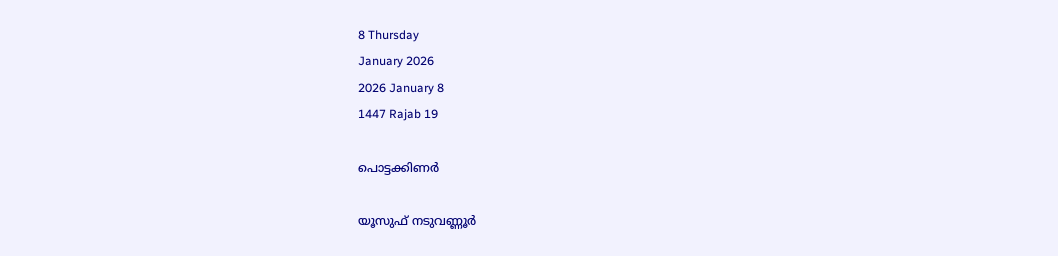8 Thursday
January 2026
2026 January 8
1447 Rajab 19

പൊട്ടക്കിണര്‍

യൂസുഫ് നടുവണ്ണൂര്‍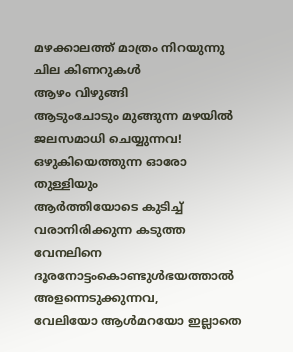മഴക്കാലത്ത് മാത്രം നിറയുന്നു
ചില കിണറുകള്‍
ആഴം വിഴുങ്ങി
ആടുംചോടും മുങ്ങുന്ന മഴയില്‍
ജലസമാധി ചെയ്യുന്നവ!
ഒഴുകിയെത്തുന്ന ഓരോ തുള്ളിയും
ആര്‍ത്തിയോടെ കുടിച്ച്
വരാനിരിക്കുന്ന കടുത്ത വേനലിനെ
ദൂരനോട്ടംകൊണ്ടുള്‍ഭയത്താല്‍
അളന്നെടുക്കുന്നവ,
വേലിയോ ആള്‍മറയോ ഇല്ലാതെ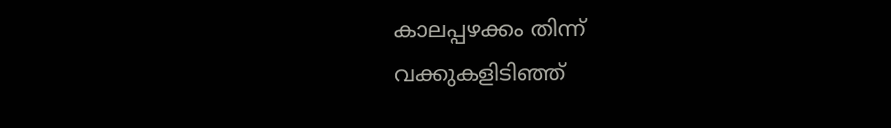കാലപ്പഴക്കം തിന്ന്
വക്കുകളിടിഞ്ഞ്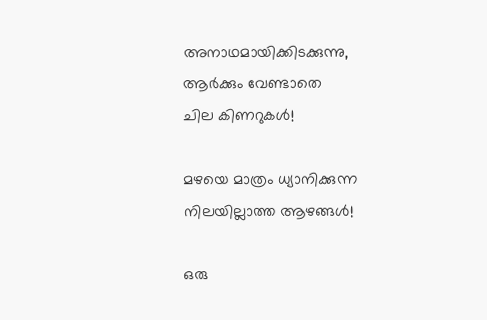അനാഥമായിക്കിടക്കുന്നു,
ആര്‍ക്കും വേണ്ടാതെ
ചില കിണറുകള്‍!

മഴയെ മാത്രം ധ്യാനിക്കുന്ന
നിലയില്ലാത്ത ആഴങ്ങള്‍!

ഒരു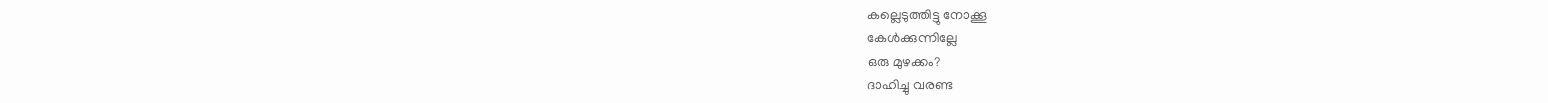കല്ലെടുത്തിട്ടു നോക്കൂ
കേള്‍ക്കുന്നില്ലേ
ഒരു മുഴക്കം?
ദാഹിച്ചു വരണ്ട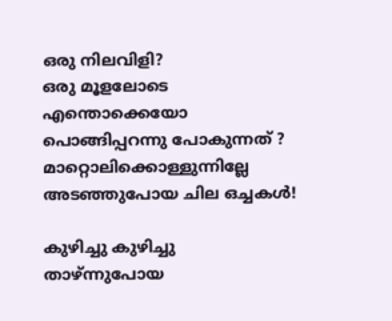ഒരു നിലവിളി?
ഒരു മൂളലോടെ എന്തൊക്കെയോ
പൊങ്ങിപ്പറന്നു പോകുന്നത് ?
മാറ്റൊലിക്കൊള്ളുന്നില്ലേ
അടഞ്ഞുപോയ ചില ഒച്ചകള്‍!

കുഴിച്ചു കുഴിച്ചു താഴ്ന്നുപോയ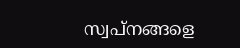സ്വപ്‌നങ്ങളെ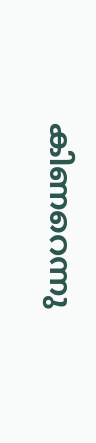കിണറെന്നു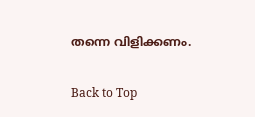തന്നെ വിളിക്കണം.

Back to Top